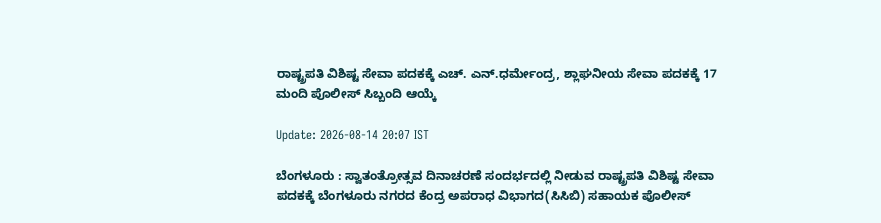ರಾಷ್ಟ್ರಪತಿ ವಿಶಿಷ್ಟ ಸೇವಾ ಪದಕಕ್ಕೆ ಎಚ್. ಎನ್.ಧರ್ಮೇಂದ್ರ, ಶ್ಲಾಘನೀಯ ಸೇವಾ ಪದಕಕ್ಕೆ 17 ಮಂದಿ ಪೊಲೀಸ್ ಸಿಬ್ಬಂದಿ ಆಯ್ಕೆ

Update: 2026-08-14 20:07 IST

ಬೆಂಗಳೂರು : ಸ್ವಾತಂತ್ರೋತ್ಸವ ದಿನಾಚರಣೆ ಸಂದರ್ಭದಲ್ಲಿ ನೀಡುವ ರಾಷ್ಟ್ರಪತಿ ವಿಶಿಷ್ಟ ಸೇವಾ ಪದಕಕ್ಕೆ ಬೆಂಗಳೂರು ನಗರದ ಕೆಂದ್ರ ಅಪರಾಧ ವಿಭಾಗದ(ಸಿಸಿಬಿ) ಸಹಾಯಕ ಪೊಲೀಸ್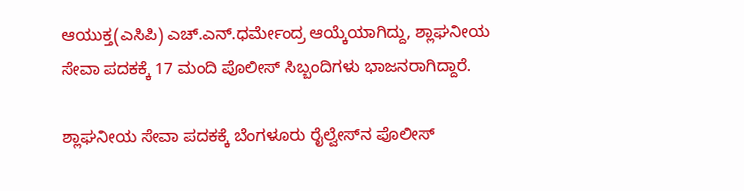ಆಯುಕ್ತ(ಎಸಿಪಿ) ಎಚ್.ಎನ್.ಧರ್ಮೇಂದ್ರ ಆಯ್ಕೆಯಾಗಿದ್ದು, ಶ್ಲಾಘನೀಯ ಸೇವಾ ಪದಕಕ್ಕೆ 17 ಮಂದಿ ಪೊಲೀಸ್ ಸಿಬ್ಬಂದಿಗಳು ಭಾಜನರಾಗಿದ್ದಾರೆ.

ಶ್ಲಾಘನೀಯ ಸೇವಾ ಪದಕಕ್ಕೆ ಬೆಂಗಳೂರು ರೈಲ್ವೇಸ್‍ನ ಪೊಲೀಸ್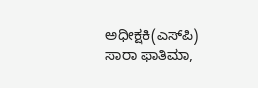ಅಧೀಕ್ಷಕಿ(ಎಸ್‍ಪಿ) ಸಾರಾ ಫಾತಿಮಾ,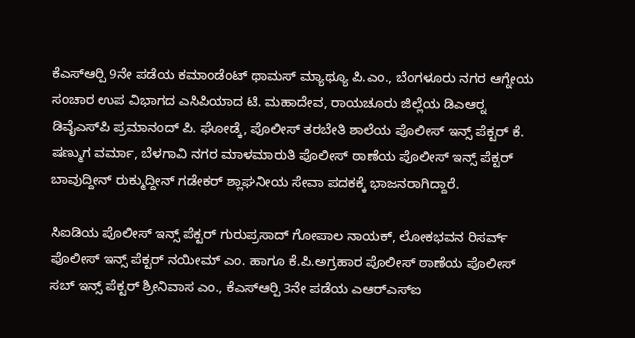ಕೆಎಸ್‍ಆರ್‍ಪಿ 9ನೇ ಪಡೆಯ ಕಮಾಂಡೆಂಟ್ ಥಾಮಸ್ ಮ್ಯಾಥ್ಯೂ ಪಿ.ಎಂ., ಬೆಂಗಳೂರು ನಗರ ಆಗ್ನೇಯ ಸಂಚಾರ ಉಪ ವಿಭಾಗದ ಎಸಿಪಿಯಾದ ಟಿ. ಮಹಾದೇವ, ರಾಯಚೂರು ಜಿಲ್ಲೆಯ ಡಿಎಆರ್‍ನ ಡಿವೈಎಸ್‍ಪಿ ಪ್ರಮಾನಂದ್ ಪಿ. ಘೋಡ್ಕೆ, ಪೊಲೀಸ್ ತರಬೇತಿ ಶಾಲೆಯ ಪೊಲೀಸ್ ಇನ್ಸ್‌ ಪೆಕ್ಟರ್ ಕೆ. ಷಣ್ಮುಗ ವರ್ಮಾ, ಬೆಳಗಾವಿ ನಗರ ಮಾಳಮಾರುತಿ ಪೊಲೀಸ್ ಠಾಣೆಯ ಪೊಲೀಸ್ ಇನ್ಸ್‌ ಪೆಕ್ಟರ್ ಬಾವುದ್ದೀನ್ ರುಕ್ಮುದ್ದೀನ್ ಗಡೇಕರ್ ಶ್ಲಾಘನೀಯ ಸೇವಾ ಪದಕಕ್ಕೆ ಭಾಜನರಾಗಿದ್ದಾರೆ.

ಸಿಐಡಿಯ ಪೊಲೀಸ್ ಇನ್ಸ್‌ ಪೆಕ್ಟರ್ ಗುರುಪ್ರಸಾದ್ ಗೋಪಾಲ ನಾಯಕ್, ಲೋಕಭವನ ರಿಸರ್ವ್ ಪೊಲೀಸ್ ಇನ್ಸ್‌ ಪೆಕ್ಟರ್ ನಯೀಮ್ ಎಂ. ಹಾಗೂ ಕೆ.ಪಿ.ಅಗ್ರಹಾರ ಪೊಲೀಸ್ ಠಾಣೆಯ ಪೊಲೀಸ್ ಸಬ್‍ ಇನ್ಸ್‌ ಪೆಕ್ಟರ್ ಶ್ರೀನಿವಾಸ ಎಂ., ಕೆಎಸ್‍ಆರ್‍ಪಿ 3ನೇ ಪಡೆಯ ಎಆರ್‍ಎಸ್‍ಐ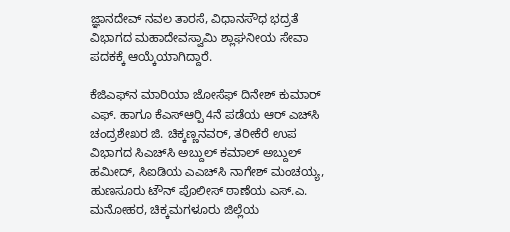ಜ್ಞಾನದೇವ್ ನವಲ ತಾರಸೆ, ವಿಧಾನಸೌಧ ಭದ್ರತೆ ವಿಭಾಗದ ಮಹಾದೇವಸ್ವಾಮಿ ಶ್ಲಾಘನೀಯ ಸೇವಾ ಪದಕಕ್ಕೆ ಆಯ್ಕೆಯಾಗಿದ್ದಾರೆ.

ಕೆಜಿಎಫ್‍ನ ಮಾರಿಯಾ ಜೋಸೆಫ್ ದಿನೇಶ್ ಕುಮಾರ್ ಎಫ್. ಹಾಗೂ ಕೆಎಸ್‍ಆರ್‍ಪಿ 4ನೆ ಪಡೆಯ ಆರ್‌ ಎಚ್‍ಸಿ ಚಂದ್ರಶೇಖರ ಜಿ. ಚಿಕ್ಕಣ್ಣನವರ್, ತರೀಕೆರೆ ಉಪ ವಿಭಾಗದ ಸಿಎಚ್‍ಸಿ ಅಬ್ದುಲ್ ಕಮಾಲ್ ಅಬ್ದುಲ್ ಹಮೀದ್, ಸಿಐಡಿಯ ಎಎಚ್‍ಸಿ ನಾಗೇಶ್ ಮಂಚಯ್ಯ, ಹುಣಸೂರು ಟೌನ್ ಪೊಲೀಸ್ ಠಾಣೆಯ ಎಸ್.ಎ. ಮನೋಹರ, ಚಿಕ್ಕಮಗಳೂರು ಜಿಲ್ಲೆಯ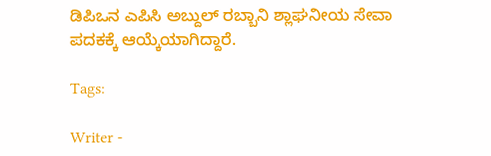ಡಿಪಿಒನ ಎಪಿಸಿ ಅಬ್ದುಲ್ ರಬ್ಬಾನಿ ಶ್ಲಾಘನೀಯ ಸೇವಾ ಪದಕಕ್ಕೆ ಆಯ್ಕೆಯಾಗಿದ್ದಾರೆ.

Tags:

Writer -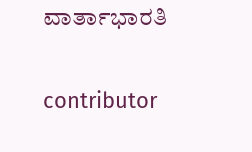ವಾರ್ತಾಭಾರತಿ

contributor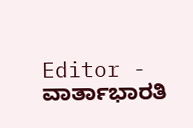Editor - ವಾರ್ತಾಭಾರತಿ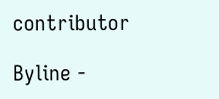contributor

Byline -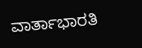ವಾರ್ತಾಭಾರತಿ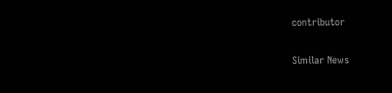contributor

Similar News